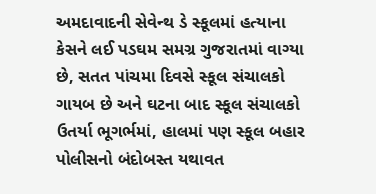અમદાવાદની સેવેન્થ ડે સ્કૂલમાં હત્યાના કેસને લઈ પડઘમ સમગ્ર ગુજરાતમાં વાગ્યા છે, સતત પાંચમા દિવસે સ્કૂલ સંચાલકો ગાયબ છે અને ઘટના બાદ સ્કૂલ સંચાલકો ઉતર્યા ભૂગર્ભમાં, હાલમાં પણ સ્કૂલ બહાર પોલીસનો બંદોબસ્ત યથાવત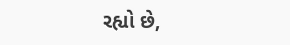રહ્યો છે,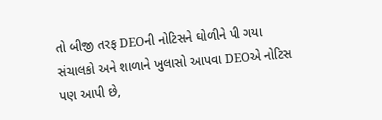તો બીજી તરફ DEOની નોટિસને ઘોળીને પી ગયા સંચાલકો અને શાળાને ખુલાસો આપવા DEOએ નોટિસ પણ આપી છે,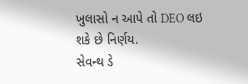ખુલાસો ન આપે તો DEO લઇ શકે છે નિર્ણય.
સેવન્થ ડે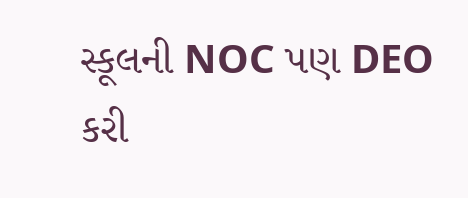સ્કૂલની NOC પણ DEO કરી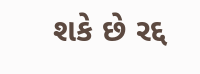શકે છે રદ્દ